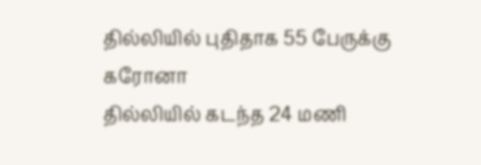தில்லியில் புதிதாக 55 பேருக்கு கரோனா
தில்லியில் கடந்த 24 மணி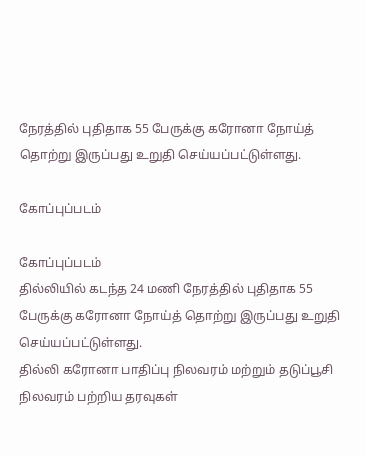நேரத்தில் புதிதாக 55 பேருக்கு கரோனா நோய்த் தொற்று இருப்பது உறுதி செய்யப்பட்டுள்ளது.

கோப்புப்படம்

கோப்புப்படம்
தில்லியில் கடந்த 24 மணி நேரத்தில் புதிதாக 55 பேருக்கு கரோனா நோய்த் தொற்று இருப்பது உறுதி செய்யப்பட்டுள்ளது.
தில்லி கரோனா பாதிப்பு நிலவரம் மற்றும் தடுப்பூசி நிலவரம் பற்றிய தரவுகள்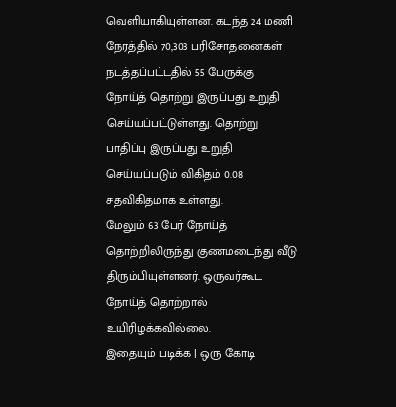வெளியாகியுள்ளன. கடந்த 24 மணி நேரத்தில் 70,303 பரிசோதனைகள் நடத்தப்பட்டதில் 55 பேருக்கு நோய்த் தொற்று இருப்பது உறுதி செய்யப்பட்டுள்ளது. தொற்று பாதிப்பு இருப்பது உறுதி செய்யப்படும் விகிதம் 0.08 சதவிகிதமாக உள்ளது.
மேலும் 63 பேர் நோய்த் தொற்றிலிருந்து குணமடைந்து வீடு திரும்பியுள்ளனர். ஒருவர்கூட நோய்த் தொற்றால் உயிரிழக்கவில்லை.
இதையும் படிக்க | ஒரு கோடி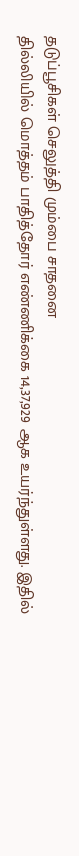தடுப்பூசிகள் செலுத்தி மும்பை சாதனை
தில்லியில் மொத்தம் பாதித்தோர் எண்ணிக்கை 14,37,929 ஆக உயர்ந்துள்ளது. இதில்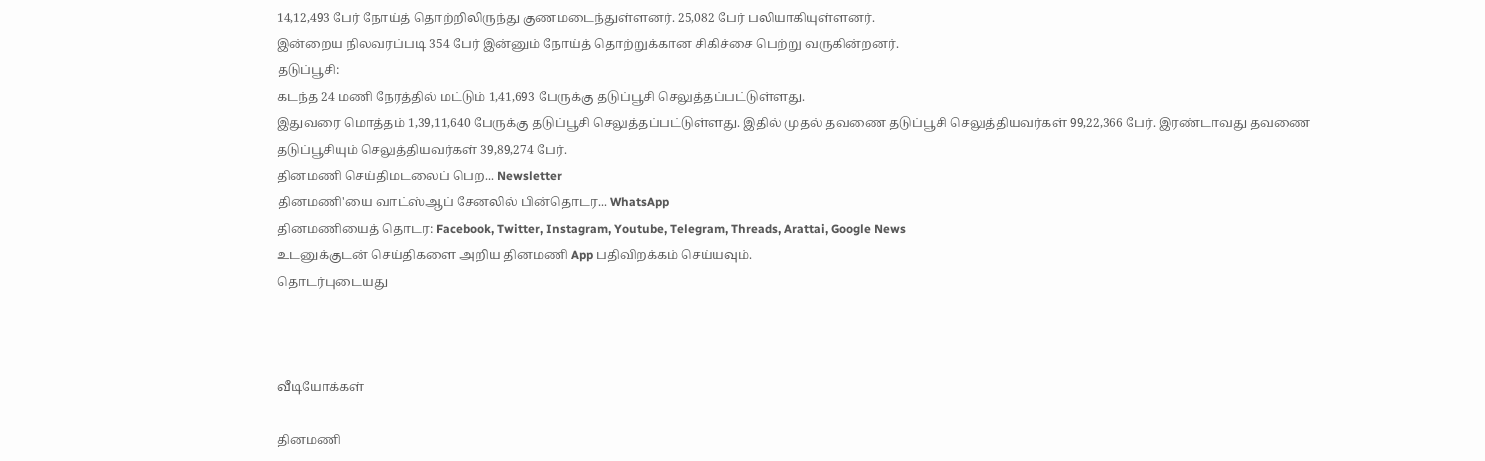14,12,493 பேர் நோய்த் தொற்றிலிருந்து குணமடைந்துள்ளனர். 25,082 பேர் பலியாகியுள்ளனர்.
இன்றைய நிலவரப்படி 354 பேர் இன்னும் நோய்த் தொற்றுக்கான சிகிச்சை பெற்று வருகின்றனர்.
தடுப்பூசி:
கடந்த 24 மணி நேரத்தில் மட்டும் 1,41,693 பேருக்கு தடுப்பூசி செலுத்தப்பட்டுள்ளது.
இதுவரை மொத்தம் 1,39,11,640 பேருக்கு தடுப்பூசி செலுத்தப்பட்டுள்ளது. இதில் முதல் தவணை தடுப்பூசி செலுத்தியவர்கள் 99,22,366 பேர். இரண்டாவது தவணை தடுப்பூசியும் செலுத்தியவர்கள் 39,89,274 பேர்.
தினமணி செய்திமடலைப் பெற... Newsletter
தினமணி'யை வாட்ஸ்ஆப் சேனலில் பின்தொடர... WhatsApp
தினமணியைத் தொடர: Facebook, Twitter, Instagram, Youtube, Telegram, Threads, Arattai, Google News
உடனுக்குடன் செய்திகளை அறிய தினமணி App பதிவிறக்கம் செய்யவும்.
தொடர்புடையது



வீடியோக்கள்

தினமணி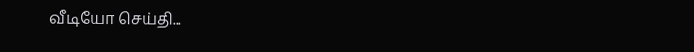வீடியோ செய்தி...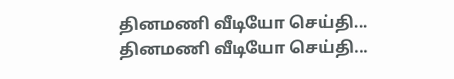தினமணி வீடியோ செய்தி...
தினமணி வீடியோ செய்தி...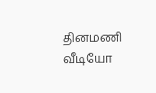தினமணி வீடியோ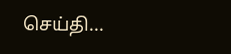செய்தி...